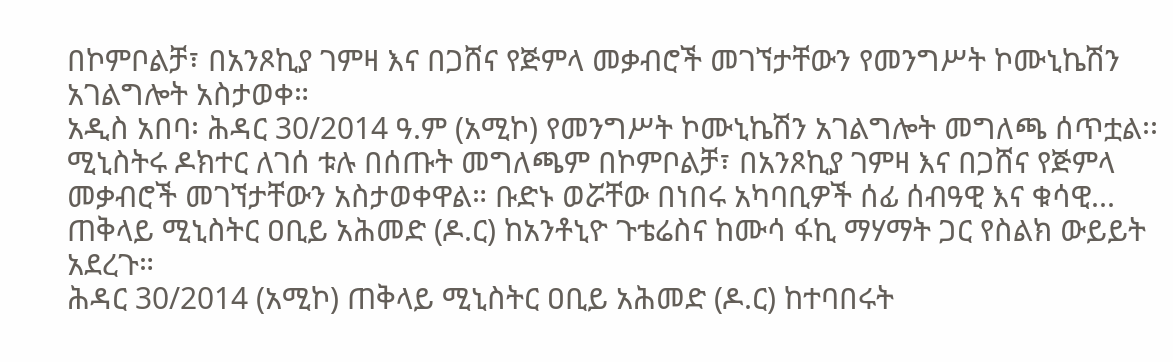በኮምቦልቻ፣ በአንጾኪያ ገምዛ እና በጋሸና የጅምላ መቃብሮች መገኘታቸውን የመንግሥት ኮሙኒኬሽን አገልግሎት አስታወቀ።
አዲስ አበባ፡ ሕዳር 30/2014 ዓ.ም (አሚኮ) የመንግሥት ኮሙኒኬሽን አገልግሎት መግለጫ ሰጥቷል፡፡ ሚኒስትሩ ዶክተር ለገሰ ቱሉ በሰጡት መግለጫም በኮምቦልቻ፣ በአንጾኪያ ገምዛ እና በጋሸና የጅምላ መቃብሮች መገኘታቸውን አስታወቀዋል። ቡድኑ ወሯቸው በነበሩ አካባቢዎች ሰፊ ሰብዓዊ እና ቁሳዊ...
ጠቅላይ ሚኒስትር ዐቢይ አሕመድ (ዶ.ር) ከአንቶኒዮ ጉቴሬስና ከሙሳ ፋኪ ማሃማት ጋር የስልክ ውይይት አደረጉ።
ሕዳር 30/2014 (አሚኮ) ጠቅላይ ሚኒስትር ዐቢይ አሕመድ (ዶ.ር) ከተባበሩት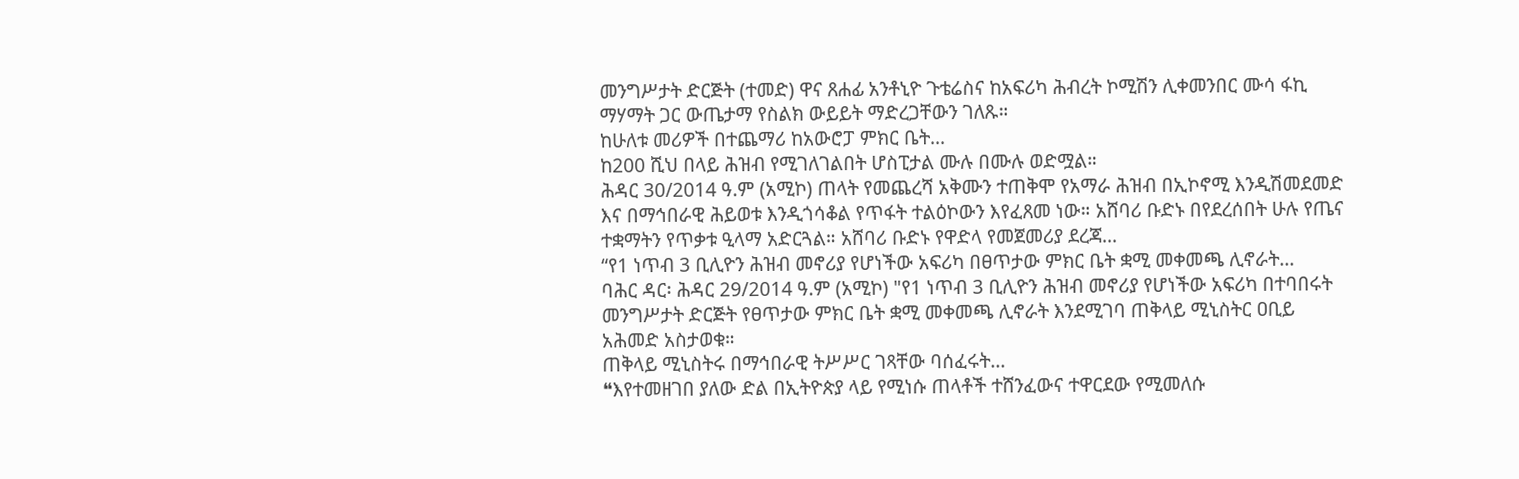መንግሥታት ድርጅት (ተመድ) ዋና ጸሐፊ አንቶኒዮ ጉቴሬስና ከአፍሪካ ሕብረት ኮሚሽን ሊቀመንበር ሙሳ ፋኪ ማሃማት ጋር ውጤታማ የስልክ ውይይት ማድረጋቸውን ገለጹ።
ከሁለቱ መሪዎች በተጨማሪ ከአውሮፓ ምክር ቤት...
ከ200 ሺህ በላይ ሕዝብ የሚገለገልበት ሆስፒታል ሙሉ በሙሉ ወድሟል።
ሕዳር 30/2014 ዓ.ም (አሚኮ) ጠላት የመጨረሻ አቅሙን ተጠቅሞ የአማራ ሕዝብ በኢኮኖሚ እንዲሽመደመድ እና በማኅበራዊ ሕይወቱ እንዲጎሳቆል የጥፋት ተልዕኮውን እየፈጸመ ነው። አሸባሪ ቡድኑ በየደረሰበት ሁሉ የጤና ተቋማትን የጥቃቱ ዒላማ አድርጓል። አሸባሪ ቡድኑ የዋድላ የመጀመሪያ ደረጃ...
“የ1 ነጥብ 3 ቢሊዮን ሕዝብ መኖሪያ የሆነችው አፍሪካ በፀጥታው ምክር ቤት ቋሚ መቀመጫ ሊኖራት...
ባሕር ዳር፡ ሕዳር 29/2014 ዓ.ም (አሚኮ) "የ1 ነጥብ 3 ቢሊዮን ሕዝብ መኖሪያ የሆነችው አፍሪካ በተባበሩት መንግሥታት ድርጅት የፀጥታው ምክር ቤት ቋሚ መቀመጫ ሊኖራት እንደሚገባ ጠቅላይ ሚኒስትር ዐቢይ አሕመድ አስታወቁ።
ጠቅላይ ሚኒስትሩ በማኅበራዊ ትሥሥር ገጻቸው ባሰፈሩት...
❝እየተመዘገበ ያለው ድል በኢትዮጵያ ላይ የሚነሱ ጠላቶች ተሸንፈውና ተዋርደው የሚመለሱ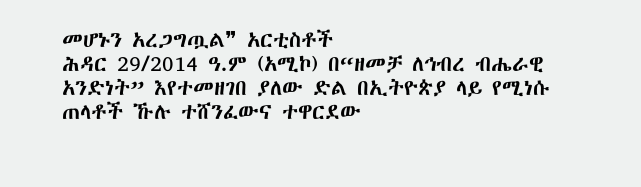መሆኑን አረጋግጧል❞ አርቲስቶች
ሕዳር 29/2014 ዓ.ም (አሚኮ) በ“ዘመቻ ለኅብረ ብሔራዊ አንድነት” እየተመዘገበ ያለው ድል በኢትዮጵያ ላይ የሚነሱ ጠላቶች ኹሉ ተሸንፈውና ተዋርደው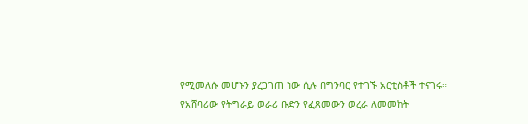የሚመለሱ መሆኑን ያረጋገጠ ነው ሲሉ በግንባር የተገኙ አርቲስቶች ተናገሩ።
የአሸባሪው የትግራይ ወራሪ ቡድን የፈጸመውን ወረራ ለመመከት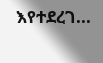እየተደረገ...